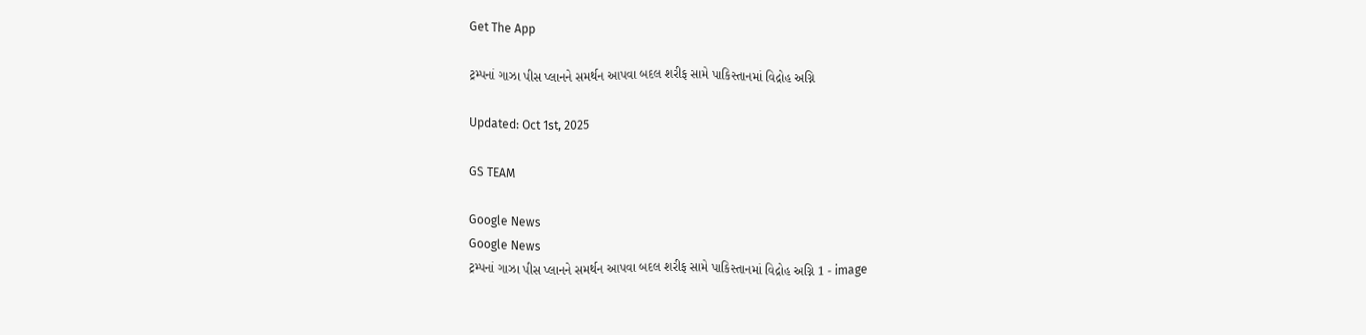Get The App

ટ્રમ્પનાં ગાઝા પીસ પ્લાનને સમર્થન આપવા બદલ શરીફ સામે પાકિસ્તાનમાં વિદ્રોહ અગ્નિ

Updated: Oct 1st, 2025

GS TEAM

Google News
Google News
ટ્રમ્પનાં ગાઝા પીસ પ્લાનને સમર્થન આપવા બદલ શરીફ સામે પાકિસ્તાનમાં વિદ્રોહ અગ્નિ 1 - image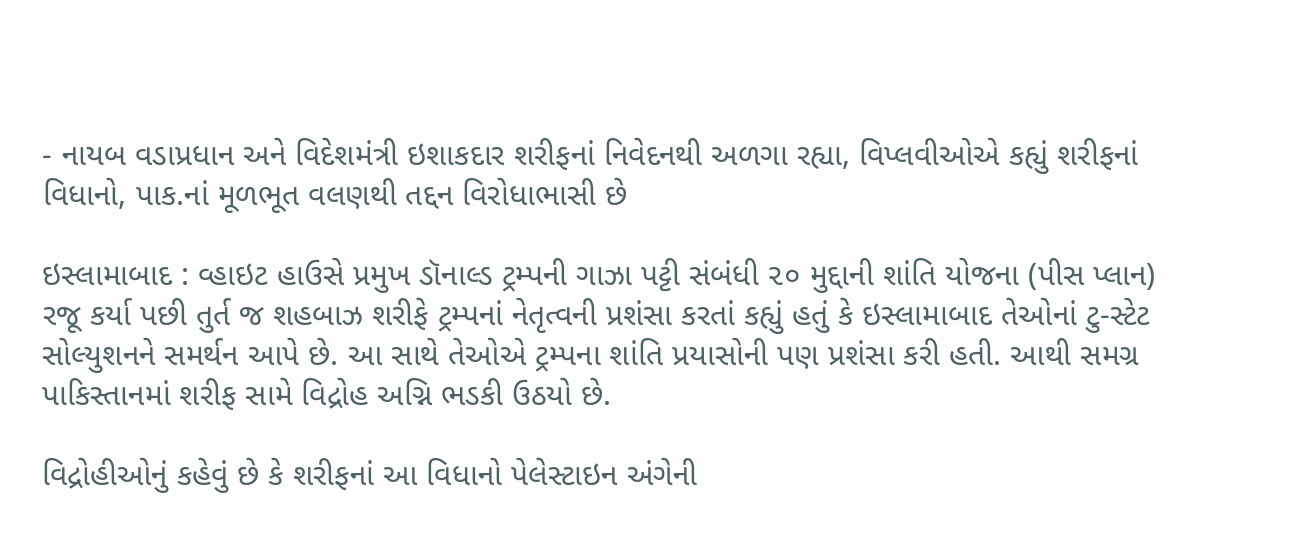- નાયબ વડાપ્રધાન અને વિદેશમંત્રી ઇશાકદાર શરીફનાં નિવેદનથી અળગા રહ્યા, વિપ્લવીઓએ કહ્યું શરીફનાં વિધાનો, પાક.નાં મૂળભૂત વલણથી તદ્દન વિરોધાભાસી છે

ઇસ્લામાબાદ : વ્હાઇટ હાઉસે પ્રમુખ ડૉનાલ્ડ ટ્રમ્પની ગાઝા પટ્ટી સંબંધી ૨૦ મુદ્દાની શાંતિ યોજના (પીસ પ્લાન) રજૂ કર્યા પછી તુર્ત જ શહબાઝ શરીફે ટ્રમ્પનાં નેતૃત્વની પ્રશંસા કરતાં કહ્યું હતું કે ઇસ્લામાબાદ તેઓનાં ટુ-સ્ટેટ સોલ્યુશનને સમર્થન આપે છે. આ સાથે તેઓએ ટ્રમ્પના શાંતિ પ્રયાસોની પણ પ્રશંસા કરી હતી. આથી સમગ્ર પાકિસ્તાનમાં શરીફ સામે વિદ્રોહ અગ્નિ ભડકી ઉઠયો છે.

વિદ્રોહીઓનું કહેવું છે કે શરીફનાં આ વિધાનો પેલેસ્ટાઇન અંગેની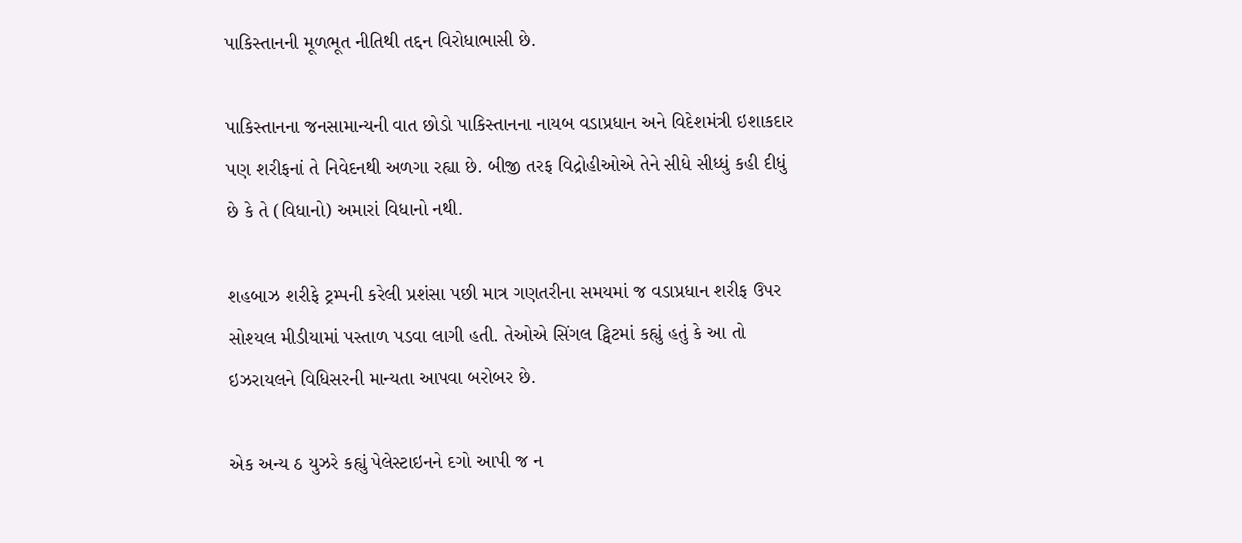પાકિસ્તાનની મૂળભૂત નીતિથી તદ્દન વિરોધાભાસી છે.

પાકિસ્તાનના જનસામાન્યની વાત છોડો પાકિસ્તાનના નાયબ વડાપ્રધાન અને વિદેશમંત્રી ઇશાકદાર પણ શરીફનાં તે નિવેદનથી અળગા રહ્યા છે. બીજી તરફ વિદ્રોહીઓએ તેને સીધે સીધ્ધું કહી દીધું છે કે તે (વિધાનો) અમારાં વિધાનો નથી.

શહબાઝ શરીફે ટ્રમ્પની કરેલી પ્રશંસા પછી માત્ર ગણતરીના સમયમાં જ વડાપ્રધાન શરીફ ઉપર સોશ્યલ મીડીયામાં પસ્તાળ પડવા લાગી હતી. તેઓએ સિંગલ ટ્વિટમાં કહ્યું હતું કે આ તો ઇઝરાયલને વિધિસરની માન્યતા આપવા બરોબર છે.

એક અન્ય ઠ યુઝરે કહ્યું પેલેસ્ટાઇનને દગો આપી જ ન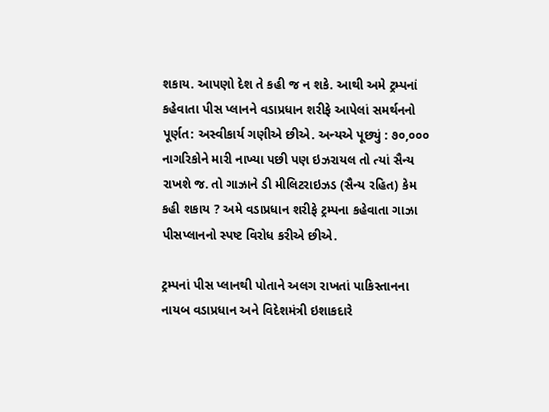શકાય. આપણો દેશ તે કહી જ ન શકે. આથી અમે ટ્રમ્પનાં કહેવાતા પીસ પ્લાનને વડાપ્રધાન શરીફે આપેલાં સમર્થનનો પૂર્ણત: અસ્વીકાર્ય ગણીએ છીએ. અન્યએ પૂછ્યું : ૭૦,૦૦૦ નાગરિકોને મારી નાખ્યા પછી પણ ઇઝરાયલ તો ત્યાં સૈન્ય રાખશે જ. તો ગાઝાને ડી મીલિટરાઇઝડ (સૈન્ય રહિત) કેમ કહી શકાય ? અમે વડાપ્રધાન શરીફે ટ્રમ્પના કહેવાતા ગાઝા પીસપ્લાનનો સ્પષ્ટ વિરોધ કરીએ છીએ.

ટ્રમ્પનાં પીસ પ્લાનથી પોતાને અલગ રાખતાં પાકિસ્તાનના નાયબ વડાપ્રધાન અને વિદેશમંત્રી ઇશાકદારે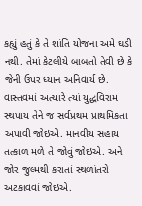કહ્યું હતું કે તે શાંતિ યોજના અમે ઘડી નથી. તેમાં કેટલીયે બાબતો તેવી છે કે જેની ઉપર ધ્યાન અનિવાર્ય છે. વાસ્તવમાં અત્યારે ત્યાં યુદ્ધવિરામ સ્થપાય તેને જ સર્વપ્રથમ પ્રાથમિકતા અપાવી જોઇએ. માનવીય સહાય તત્કાળ મળે તે જોવું જોઇએ. અને જોર જુલ્મથી કરાતાં સ્થળાંતરો અટકાવવાં જોઇએ.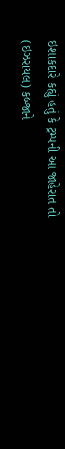ઇશાકદારે કહ્યું હતું કે ટ્રમ્પની આ જાહેરાત તો (ઇઝરાયલ) કબ્જાને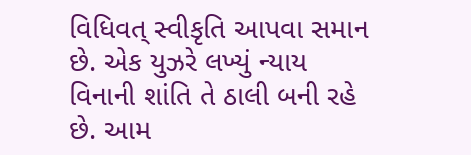વિધિવત્ સ્વીકૃતિ આપવા સમાન છે. એક યુઝરે લખ્યું ન્યાય વિનાની શાંતિ તે ઠાલી બની રહે છે. આમ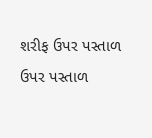શરીફ ઉપર પસ્તાળ ઉપર પસ્તાળ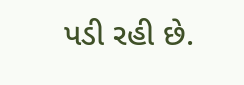પડી રહી છે.